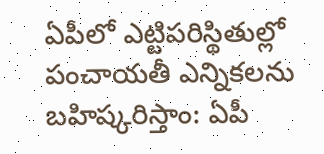ఏపీలో ఎట్టిపరిస్థితుల్లో పంచాయతీ ఎన్నికలను బహిష్కరిస్తాం: ఏపీ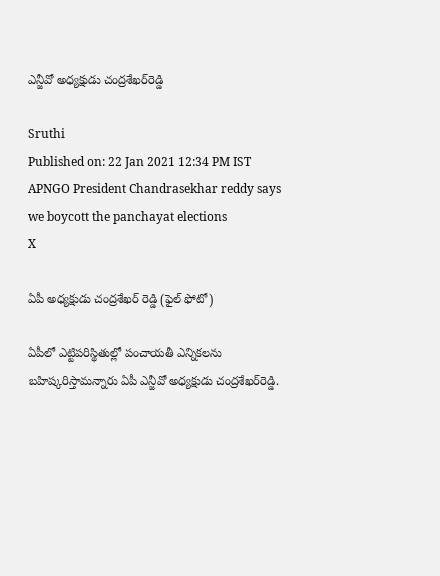ఎన్జీవో అధ్యక్షుడు చంద్రశేఖర్‌రెడ్డి

Sruthi
Published on: 22 Jan 2021 12:34 PM IST
APNGO President Chandrasekhar reddy says we boycott the panchayat elections
X

ఏపీ అధ్యక్షుడు చంద్రశేఖర్ రెడ్డి (ఫైల్ ఫోటో)

ఏపీలో ఎట్టిపరిస్థితుల్లో పంచాయతీ ఎన్నికలను బహిష్కరిస్తామన్నారు ఏపీ ఎన్జీవో అధ్యక్షుడు చంద్రశేఖర్‌రెడ్డి.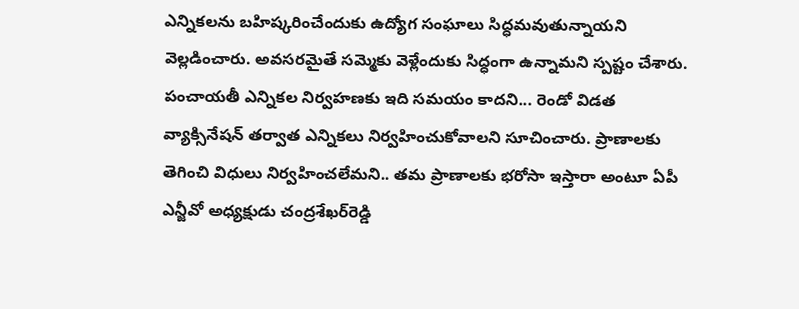ఎన్నికలను బహిష్కరించేందుకు ఉద్యోగ సంఘాలు సిద్ధమవుతున్నాయని వెల్లడించారు. అవసరమైతే సమ్మెకు వెళ్లేందుకు సిద్ధంగా ఉన్నామని స్పష్టం చేశారు. పంచాయతీ ఎన్నికల నిర్వహణకు ఇది సమయం కాదని... రెండో విడత వ్యాక్సినేషన్‌ తర్వాత ఎన్నికలు నిర్వహించుకోవాలని సూచించారు. ప్రాణాలకు తెగించి విధులు నిర్వహించలేమని.. తమ ప్రాణాలకు భరోసా ఇస్తారా అంటూ ఏపీ ఎన్జీవో అధ్యక్షుడు చంద్రశేఖర్‌రెడ్డి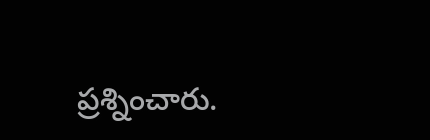ప్రశ్నించారు.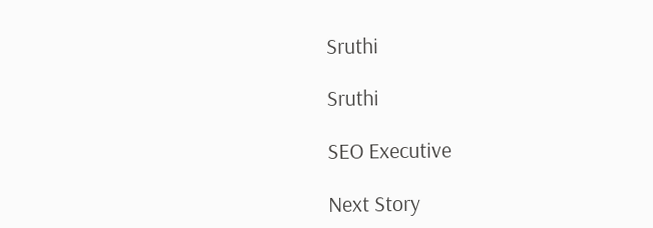Sruthi

Sruthi

SEO Executive

Next Story